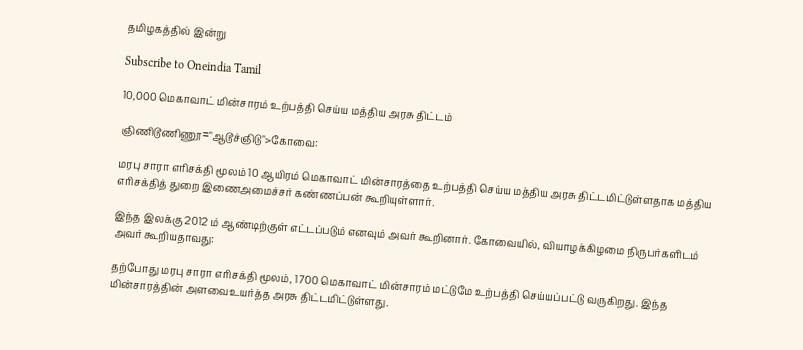தமிழகத்தில் இன்று

Subscribe to Oneindia Tamil

10,000 மெகாவாட் மின்சாரம் உற்பத்தி செய்ய மத்திய அரசு திட்டம்

ஞிணிடூணிணூ="ஆடூச்ஞிடு">கோவை:

மரபு சாரா எரிசக்தி மூலம் 10 ஆயிரம் மெகாவாட் மின்சாரத்தை உற்பத்தி செய்ய மத்திய அரசு திட்டமிட்டுள்ளதாக மத்திய எரிசக்தித் துறை இணைஅமைச்சர் கண்ணப்பன் கூறியுள்ளார்.

இந்த இலக்கு 2012 ம் ஆண்டிற்குள் எட்டப்படும் எனவும் அவர் கூறினார். கோவையில், வியாழக்கிழமை நிருபர்களிடம் அவர் கூறியதாவது:

தற்போது மரபு சாரா எரிசக்தி மூலம், 1700 மெகாவாட் மின்சாரம் மட்டுமே உற்பத்தி செய்யப்பட்டு வருகிறது. இந்த மின்சாரத்தின் அளவைஉயர்த்த அரசு திட்டமிட்டுள்ளது.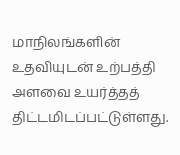மாநிலங்களின் உதவியுடன் உற்பத்தி அளவை உயர்த்தத் திட்டமிடப்பட்டுள்ளது.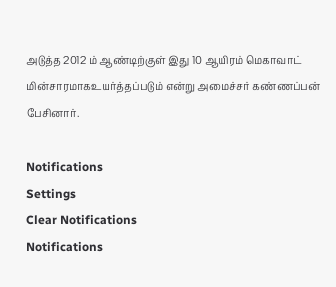அடுத்த 2012 ம் ஆண்டிற்குள் இது 10 ஆயிரம் மெகாவாட் மின்சாரமாகஉயர்த்தப்படும் என்று அமைச்சர் கண்ணப்பன் பேசினார்.

Notifications
Settings
Clear Notifications
Notifications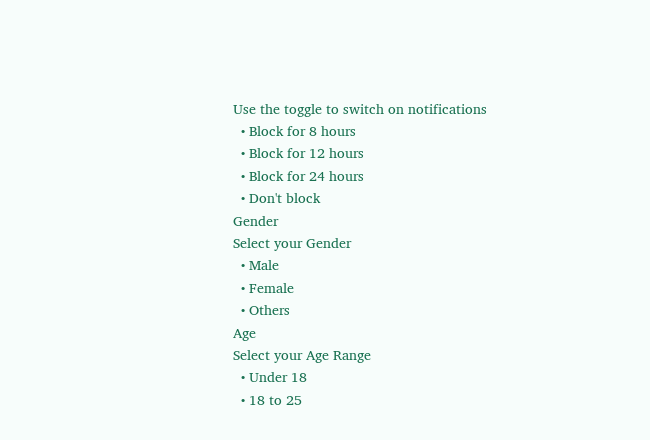Use the toggle to switch on notifications
  • Block for 8 hours
  • Block for 12 hours
  • Block for 24 hours
  • Don't block
Gender
Select your Gender
  • Male
  • Female
  • Others
Age
Select your Age Range
  • Under 18
  • 18 to 25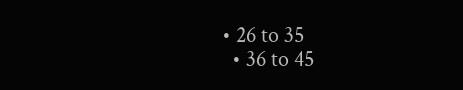• 26 to 35
  • 36 to 45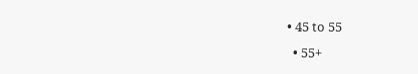• 45 to 55
  • 55+